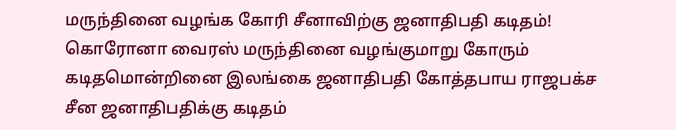மருந்தினை வழங்க கோரி சீனாவிற்கு ஜனாதிபதி கடிதம்!
கொரோனா வைரஸ் மருந்தினை வழங்குமாறு கோரும் கடிதமொன்றினை இலங்கை ஜனாதிபதி கோத்தபாய ராஜபக்ச சீன ஜனாதிபதிக்கு கடிதம்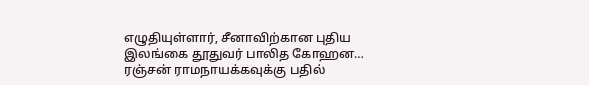எழுதியுள்ளார், சீனாவிற்கான புதிய இலங்கை தூதுவர் பாலித கோஹன…
ரஞ்சன் ராமநாயக்கவுக்கு பதில்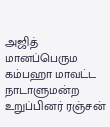அஜித் மானப்பெரும
கம்பஹா மாவட்ட நாடாளுமன்ற உறுப்பினர் ரஞ்சன்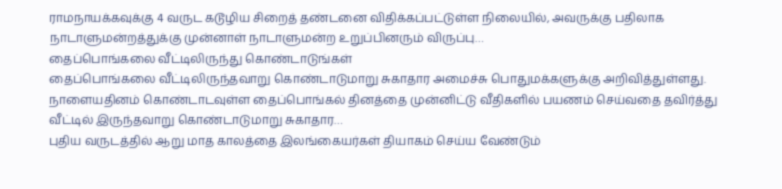ராமநாயக்கவுக்கு 4 வருட கடூழிய சிறைத் தண்டனை விதிக்கப்பட்டுள்ள நிலையில், அவருக்கு பதிலாக நாடாளுமன்றத்துக்கு முன்னாள் நாடாளுமன்ற உறுப்பினரும் விருப்பு…
தைப்பொங்கலை வீட்டிலிருந்து கொண்டாடுங்கள்
தைப்பொங்கலை வீட்டிலிருந்தவாறு கொண்டாடுமாறு சுகாதார அமைச்சு பொதுமக்களுக்கு அறிவித்துள்ளது. நாளையதினம் கொண்டாடவுள்ள தைப்பொங்கல் தினத்தை முன்னிட்டு வீதிகளில் பயணம் செய்வதை தவிர்த்து வீட்டில் இருந்தவாறு கொண்டாடுமாறு சுகாதார…
புதிய வருடத்தில் ஆறு மாத காலத்தை இலங்கையர்கள் தியாகம் செய்ய வேண்டும்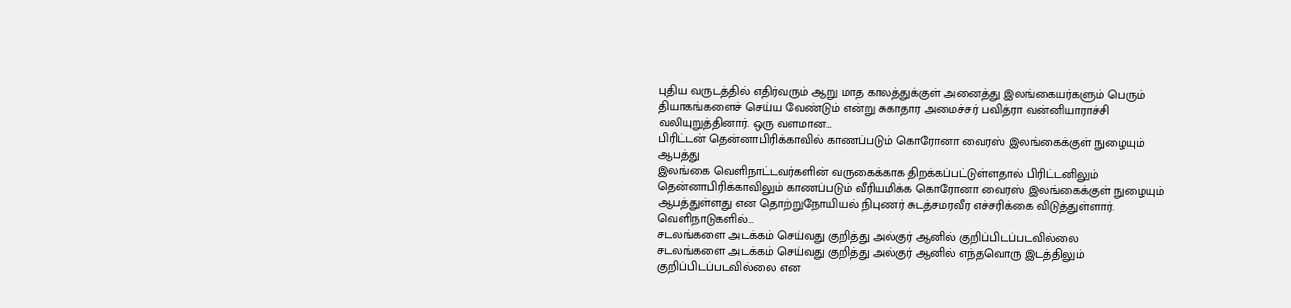புதிய வருடத்தில் எதிர்வரும் ஆறு மாத காலத்துக்குள் அனைத்து இலங்கையர்களும் பெரும் தியாகங்களைச் செய்ய வேண்டும் என்று சுகாதார அமைச்சர் பவித்ரா வன்னியாராச்சி வலியுறுத்தினார். ஒரு வளமான…
பிரிட்டன் தென்னாபிரிக்காவில் காணப்படும் கொரோனா வைரஸ் இலங்கைக்குள் நுழையும் ஆபத்து
இலங்கை வெளிநாட்டவர்களின் வருகைக்காக திறக்கப்பட்டுள்ளதால் பிரிட்டனிலும் தென்னாபிரிக்காவிலும் காணப்படும் வீரியமிக்க கொரோனா வைரஸ் இலங்கைக்குள் நுழையும் ஆபத்துள்ளது என தொற்றுநோயியல் நிபுணர் சுடத்சமரவீர எச்சரிக்கை விடுத்துள்ளார். வெளிநாடுகளில்…
சடலங்களை அடக்கம் செய்வது குறித்து அல்குர் ஆனில் குறிப்பிடப்படவில்லை
சடலங்களை அடக்கம் செய்வது குறித்து அல்குர் ஆனில் எந்தவொரு இடத்திலும் குறிப்பிடப்படவில்லை என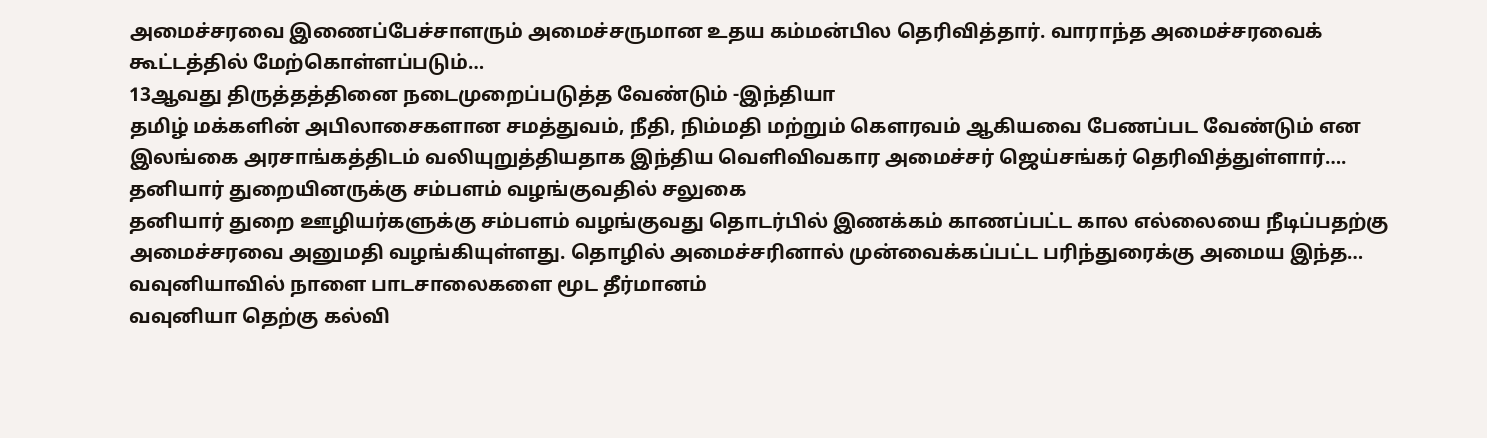அமைச்சரவை இணைப்பேச்சாளரும் அமைச்சருமான உதய கம்மன்பில தெரிவித்தார். வாராந்த அமைச்சரவைக் கூட்டத்தில் மேற்கொள்ளப்படும்…
13ஆவது திருத்தத்தினை நடைமுறைப்படுத்த வேண்டும் -இந்தியா
தமிழ் மக்களின் அபிலாசைகளான சமத்துவம், நீதி, நிம்மதி மற்றும் கௌரவம் ஆகியவை பேணப்பட வேண்டும் என இலங்கை அரசாங்கத்திடம் வலியுறுத்தியதாக இந்திய வெளிவிவகார அமைச்சர் ஜெய்சங்கர் தெரிவித்துள்ளார்….
தனியார் துறையினருக்கு சம்பளம் வழங்குவதில் சலுகை
தனியார் துறை ஊழியர்களுக்கு சம்பளம் வழங்குவது தொடர்பில் இணக்கம் காணப்பட்ட கால எல்லையை நீடிப்பதற்கு அமைச்சரவை அனுமதி வழங்கியுள்ளது. தொழில் அமைச்சரினால் முன்வைக்கப்பட்ட பரிந்துரைக்கு அமைய இந்த…
வவுனியாவில் நாளை பாடசாலைகளை மூட தீர்மானம்
வவுனியா தெற்கு கல்வி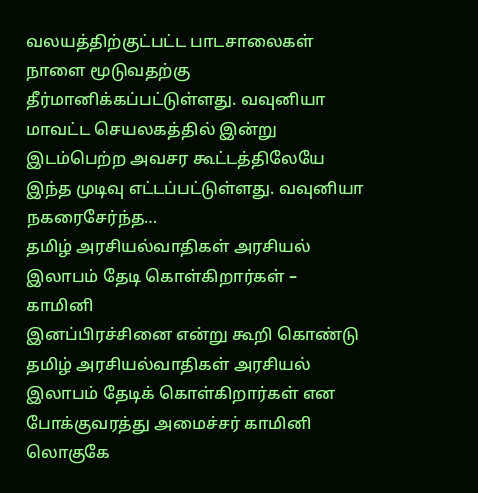வலயத்திற்குட்பட்ட பாடசாலைகள் நாளை மூடுவதற்கு தீர்மானிக்கப்பட்டுள்ளது. வவுனியா மாவட்ட செயலகத்தில் இன்று இடம்பெற்ற அவசர கூட்டத்திலேயே இந்த முடிவு எட்டப்பட்டுள்ளது. வவுனியா நகரைசேர்ந்த…
தமிழ் அரசியல்வாதிகள் அரசியல் இலாபம் தேடி கொள்கிறார்கள் – காமினி
இனப்பிரச்சினை என்று கூறி கொண்டு தமிழ் அரசியல்வாதிகள் அரசியல் இலாபம் தேடிக் கொள்கிறார்கள் என போக்குவரத்து அமைச்சர் காமினி லொகுகே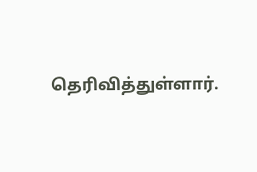தெரிவித்துள்ளார்.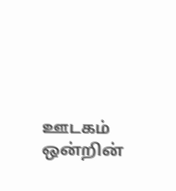ஊடகம் ஒன்றின்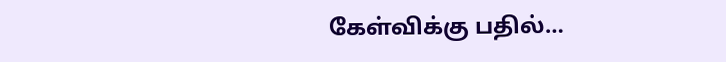கேள்விக்கு பதில்…